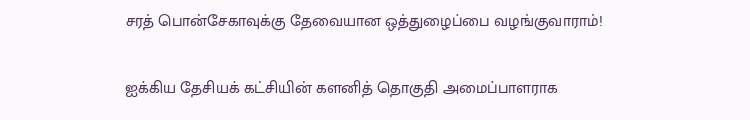சரத் பொன்சேகாவுக்கு தேவையான ஒத்துழைப்பை வழங்குவாராம்!

ஐக்கிய தேசியக் கட்சியின் களனித் தொகுதி அமைப்பாளராக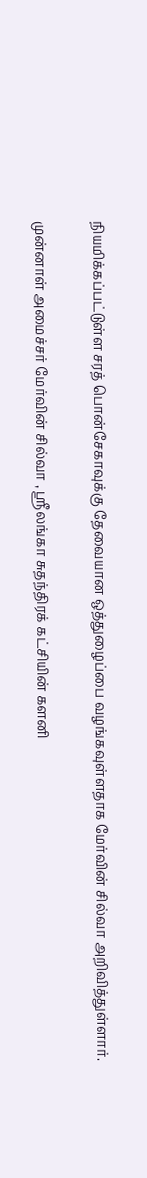நியமிக்கப்பட்டுள்ள சரத் பொன்சேகாவுக்கு தேவையான ஒத்துழைப்பை வழங்கவுள்ளதாக மேர்வின் சில்வா அறிவித்துள்ளார்.

முன்னாள் அமைச்சர் மேர்வின் சில்வா , ஸ்ரீலங்கா சுதந்திரக் கட்சியின் களனி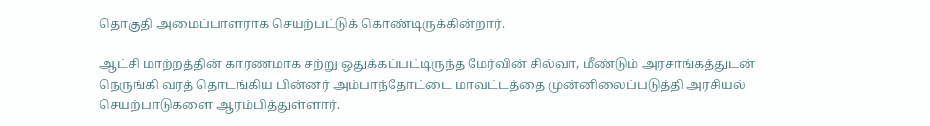தொகுதி அமைப்பாளராக செயற்பட்டுக் கொண்டிருக்கின்றார்.

ஆட்சி மாற்றத்தின் காரணமாக சற்று ஒதுக்கப்பட்டிருந்த மேர்வின் சில்வா, மீண்டும் அரசாங்கத்துடன் நெருங்கி வரத் தொடங்கிய பின்னர் அம்பாந்தோட்டை மாவட்டத்தை முன்னிலைப்படுத்தி அரசியல் செயற்பாடுகளை ஆரம்பித்துள்ளார்.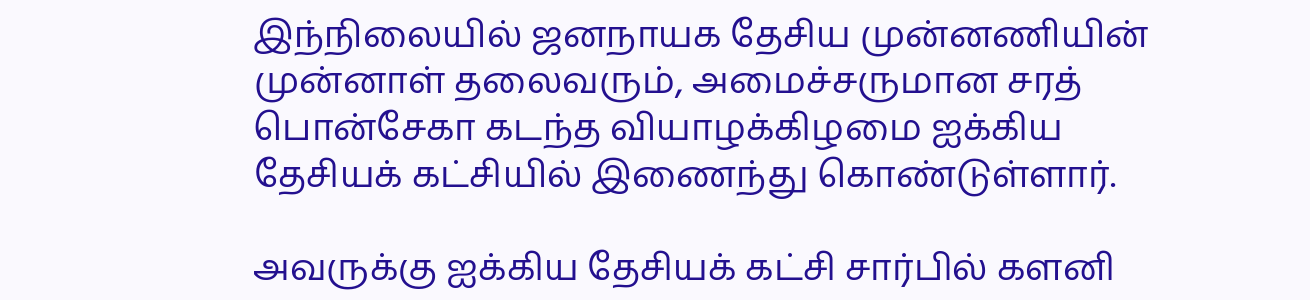இந்நிலையில் ஜனநாயக தேசிய முன்னணியின் முன்னாள் தலைவரும், அமைச்சருமான சரத் பொன்சேகா கடந்த வியாழக்கிழமை ஐக்கிய தேசியக் கட்சியில் இணைந்து கொண்டுள்ளார்.

அவருக்கு ஐக்கிய தேசியக் கட்சி சார்பில் களனி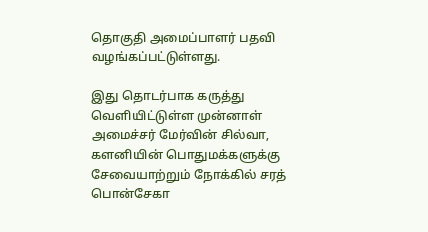தொகுதி அமைப்பாளர் பதவி வழங்கப்பட்டுள்ளது.

இது தொடர்பாக கருத்து வெளியிட்டுள்ள முன்னாள் அமைச்சர் மேர்வின் சில்வா, களனியின் பொதுமக்களுக்கு சேவையாற்றும் நோக்கில் சரத் பொன்சேகா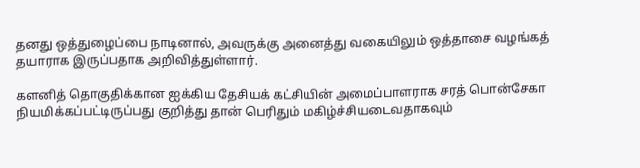தனது ஒத்துழைப்பை நாடினால், அவருக்கு அனைத்து வகையிலும் ஒத்தாசை வழங்கத் தயாராக இருப்பதாக அறிவித்துள்ளார்.

களனித் தொகுதிக்கான ஐக்கிய தேசியக் கட்சியின் அமைப்பாளராக சரத் பொன்சேகா நியமிக்கப்பட்டிருப்பது குறித்து தான் பெரிதும் மகிழ்ச்சியடைவதாகவும்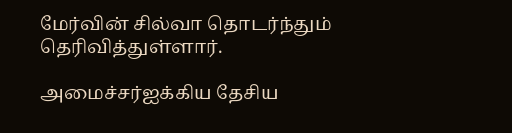மேர்வின் சில்வா தொடர்ந்தும் தெரிவித்துள்ளார்.

அமைச்சர்ஐக்கிய தேசிய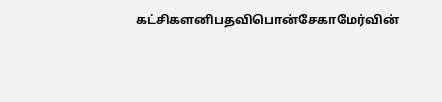கட்சிகளனிபதவிபொன்சேகாமேர்வின்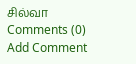சில்வா
Comments (0)
Add Comment